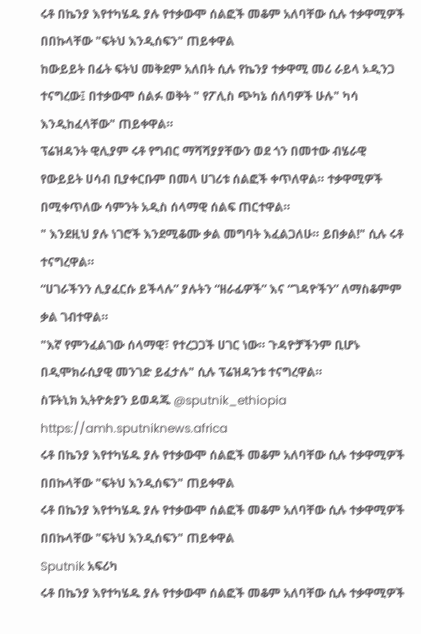ሩቶ በኬንያ እየተካሄዱ ያሉ የተቃውሞ ሰልፎች መቆም አለባቸው ሲሉ ተቃዋሚዎች በበኩላቸው "ፍትህ እንዲሰፍን" ጠይቀዋል
ከውይይት በፊት ፍትህ መቅደም አለበት ሲሉ የኬንያ ተቃዋሚ መሪ ራይላ ኦዲንጋ ተናግረው፤ በተቃውሞ ሰልፉ ወቅት " የፖሊስ ጭካኔ ሰለባዎች ሁሉ" ካሳ እንዲከፈላቸው" ጠይቀዋል።
ፕሬዝዳንት ዊሊያም ሩቶ የግብር ማሻሻያያቸውን ወደ ጎን በመተው ብሄራዊ የውይይት ሀሳብ ቢያቀርቡም በመላ ሀገሪቱ ሰልፎች ቀጥለዋል። ተቃዋሚዎች በሚቀጥለው ሳምንት አዲስ ሰላማዊ ሰልፍ ጠርተዋል።
" እንደዚህ ያሉ ነገሮች እንደሚቆሙ ቃል መግባት እፈልጋለሁ። ይበቃል!" ሲሉ ሩቶ ተናግረዋል።
“ሀገራችንን ሊያፈርሱ ይችላሉ” ያሉትን “ዘራፊዎች” እና “ገዳዮችን” ለማስቆምም ቃል ገብተዋል።
"እኛ የምንፈልገው ሰላማዊ፣ የተረጋጋች ሀገር ነው። ጉዳዮቻችንም ቢሆኑ በዲሞክራሲያዊ መንገድ ይፈታሉ" ሲሉ ፕሬዝዳንቱ ተናግረዋል።
ስፑትኒክ ኢትዮጵያን ይወዳጁ @sputnik_ethiopia
https://amh.sputniknews.africa
ሩቶ በኬንያ እየተካሄዱ ያሉ የተቃውሞ ሰልፎች መቆም አለባቸው ሲሉ ተቃዋሚዎች በበኩላቸው "ፍትህ እንዲሰፍን" ጠይቀዋል
ሩቶ በኬንያ እየተካሄዱ ያሉ የተቃውሞ ሰልፎች መቆም አለባቸው ሲሉ ተቃዋሚዎች በበኩላቸው "ፍትህ እንዲሰፍን" ጠይቀዋል
Sputnik አፍሪካ
ሩቶ በኬንያ እየተካሄዱ ያሉ የተቃውሞ ሰልፎች መቆም አለባቸው ሲሉ ተቃዋሚዎች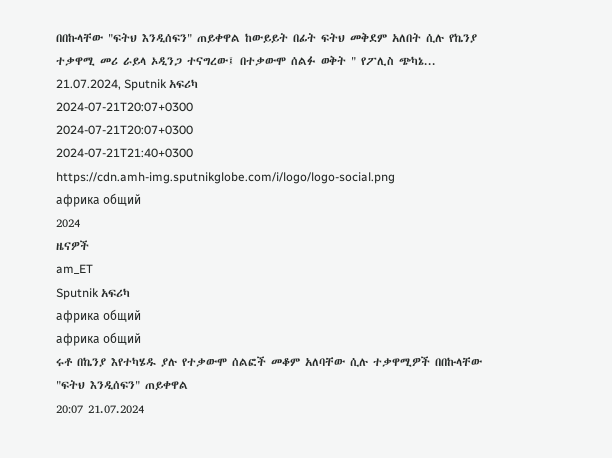በበኩላቸው "ፍትህ እንዲሰፍን" ጠይቀዋል ከውይይት በፊት ፍትህ መቅደም አለበት ሲሉ የኬንያ ተቃዋሚ መሪ ራይላ ኦዲንጋ ተናግረው፤ በተቃውሞ ሰልፉ ወቅት " የፖሊስ ጭካኔ... 21.07.2024, Sputnik አፍሪካ
2024-07-21T20:07+0300
2024-07-21T20:07+0300
2024-07-21T21:40+0300
https://cdn.amh-img.sputnikglobe.com/i/logo/logo-social.png
африка общий
2024
ዜናዎች
am_ET
Sputnik አፍሪካ
африка общий
африка общий
ሩቶ በኬንያ እየተካሄዱ ያሉ የተቃውሞ ሰልፎች መቆም አለባቸው ሲሉ ተቃዋሚዎች በበኩላቸው "ፍትህ እንዲሰፍን" ጠይቀዋል
20:07 21.07.2024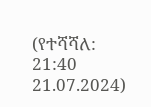(የተሻሻለ: 21:40 21.07.2024)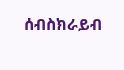ሰብስክራይብ